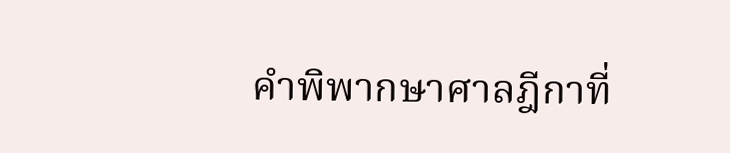คำพิพากษาศาลฎีกาที่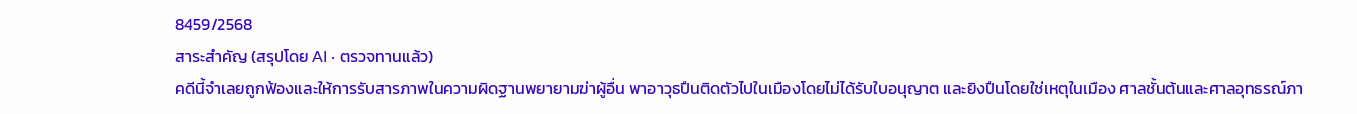8459/2568
สาระสำคัญ (สรุปโดย AI · ตรวจทานแล้ว)
คดีนี้จำเลยถูกฟ้องและให้การรับสารภาพในความผิดฐานพยายามฆ่าผู้อื่น พาอาวุธปืนติดตัวไปในเมืองโดยไม่ได้รับใบอนุญาต และยิงปืนโดยใช่เหตุในเมือง ศาลชั้นต้นและศาลอุทธรณ์ภา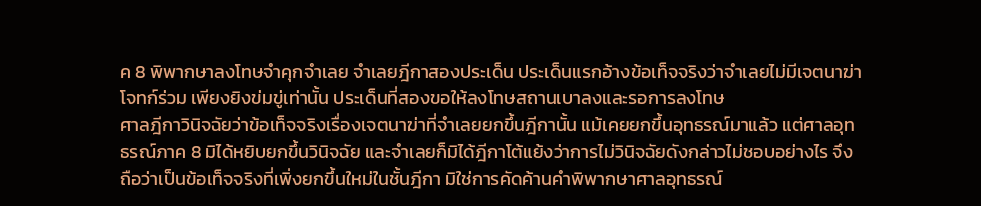ค 8 พิพากษาลงโทษจำคุกจำเลย จำเลยฎีกาสองประเด็น ประเด็นแรกอ้างข้อเท็จจริงว่าจำเลยไม่มีเจตนาฆ่าโจทก์ร่วม เพียงยิงข่มขู่เท่านั้น ประเด็นที่สองขอให้ลงโทษสถานเบาลงและรอการลงโทษ
ศาลฎีกาวินิจฉัยว่าข้อเท็จจริงเรื่องเจตนาฆ่าที่จำเลยยกขึ้นฎีกานั้น แม้เคยยกขึ้นอุทธรณ์มาแล้ว แต่ศาลอุทธรณ์ภาค 8 มิได้หยิบยกขึ้นวินิจฉัย และจำเลยก็มิได้ฎีกาโต้แย้งว่าการไม่วินิจฉัยดังกล่าวไม่ชอบอย่างไร จึงถือว่าเป็นข้อเท็จจริงที่เพิ่งยกขึ้นใหม่ในชั้นฎีกา มิใช่การคัดค้านคำพิพากษาศาลอุทธรณ์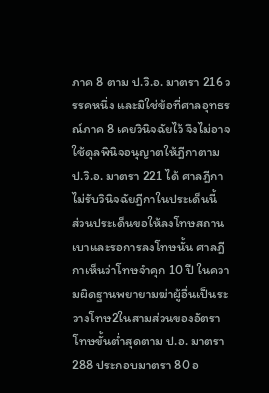ภาค 8 ตาม ป.วิ.อ. มาตรา 216 วรรคหนึ่ง และมิใช่ข้อที่ศาลอุทธรณ์ภาค 8 เคยวินิจฉัยไว้ จึงไม่อาจใช้ดุลพินิจอนุญาตให้ฎีกาตาม ป.วิ.อ. มาตรา 221 ได้ ศาลฎีกาไม่รับวินิจฉัยฎีกาในประเด็นนี้
ส่วนประเด็นขอให้ลงโทษสถานเบาและรอการลงโทษนั้น ศาลฎีกาเห็นว่าโทษจำคุก 10 ปี ในความผิดฐานพยายามฆ่าผู้อื่นเป็นระวางโทษ2ในสามส่วนของอัตราโทษขั้นต่ำสุดตาม ป.อ. มาตรา 288 ประกอบมาตรา 80 อ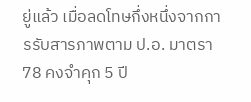ยู่แล้ว เมื่อลดโทษกึ่งหนึ่งจากการรับสารภาพตาม ป.อ. มาตรา 78 คงจำคุก 5 ปี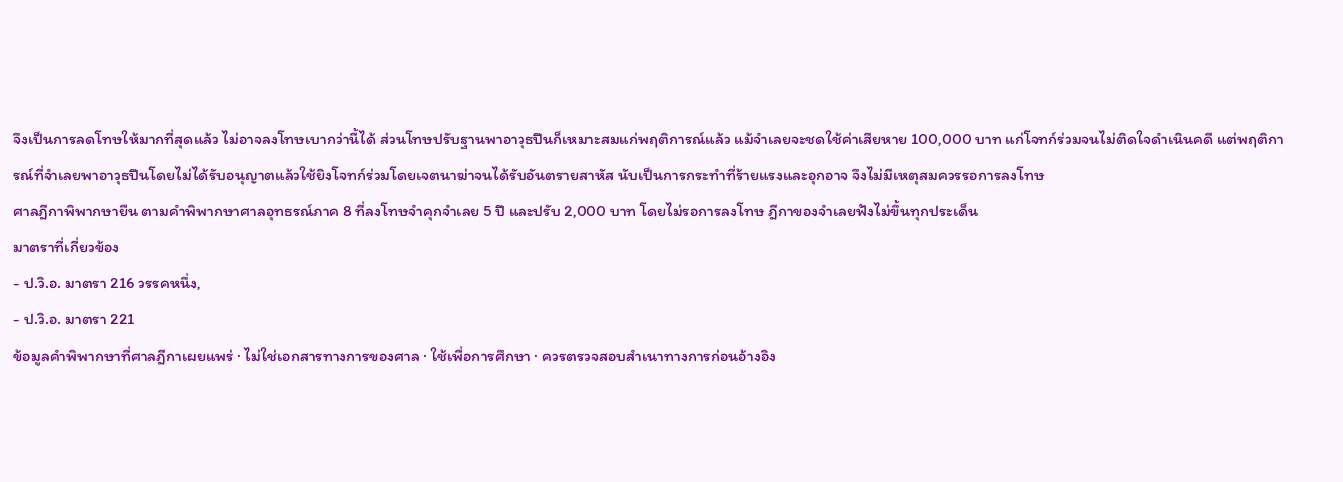จึงเป็นการลดโทษให้มากที่สุดแล้ว ไม่อาจลงโทษเบากว่านี้ได้ ส่วนโทษปรับฐานพาอาวุธปืนก็เหมาะสมแก่พฤติการณ์แล้ว แม้จำเลยจะชดใช้ค่าเสียหาย 100,000 บาท แก่โจทก์ร่วมจนไม่ติดใจดำเนินคดี แต่พฤติการณ์ที่จำเลยพาอาวุธปืนโดยไม่ได้รับอนุญาตแล้วใช้ยิงโจทก์ร่วมโดยเจตนาฆ่าจนได้รับอันตรายสาหัส นับเป็นการกระทำที่ร้ายแรงและอุกอาจ จึงไม่มีเหตุสมควรรอการลงโทษ
ศาลฎีกาพิพากษายืน ตามคำพิพากษาศาลอุทธรณ์ภาค 8 ที่ลงโทษจำคุกจำเลย 5 ปี และปรับ 2,000 บาท โดยไม่รอการลงโทษ ฎีกาของจำเลยฟังไม่ขึ้นทุกประเด็น
มาตราที่เกี่ยวข้อง
- ป.วิ.อ. มาตรา 216 วรรคหนึ่ง,
- ป.วิ.อ. มาตรา 221
ข้อมูลคำพิพากษาที่ศาลฎีกาเผยแพร่ · ไม่ใช่เอกสารทางการของศาล · ใช้เพื่อการศึกษา · ควรตรวจสอบสำเนาทางการก่อนอ้างอิง